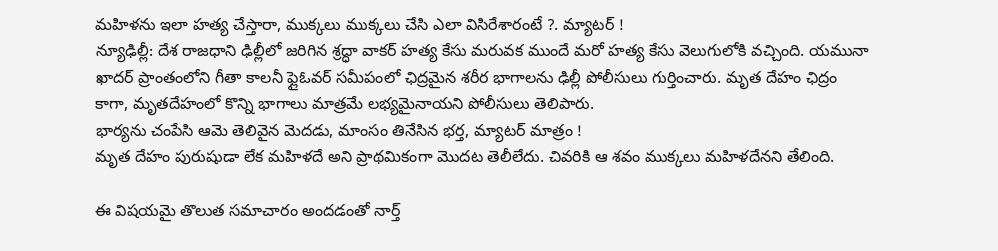మహిళను ఇలా హత్య చేస్తారా, ముక్కలు ముక్కలు చేసి ఎలా విసిరేశారంటే ?. మ్యాటర్ !
న్యూఢిల్లీ: దేశ రాజధాని ఢిల్లీలో జరిగిన శ్రద్ధా వాకర్ హత్య కేసు మరువక ముందే మరో హత్య కేసు వెలుగులోకి వచ్చింది. యమునా ఖాదర్ ప్రాంతంలోని గీతా కాలనీ ఫ్లైఓవర్ సమీపంలో ఛిద్రమైన శరీర భాగాలను ఢిల్లీ పోలీసులు గుర్తించారు. మృత దేహం ఛిద్రం కాగా, మృతదేహంలో కొన్ని భాగాలు మాత్రమే లభ్యమైనాయని పోలీసులు తెలిపారు.
భార్యను చంపేసి ఆమె తెలివైన మెదడు, మాంసం తినేసిన భర్త, మ్యాటర్ మాత్రం !
మృత దేహం పురుషుడా లేక మహిళదే అని ప్రాథమికంగా మొదట తెలీలేదు. చివరికి ఆ శవం ముక్కలు మహిళదేనని తేలింది.

ఈ విషయమై తొలుత సమాచారం అందడంతో నార్త్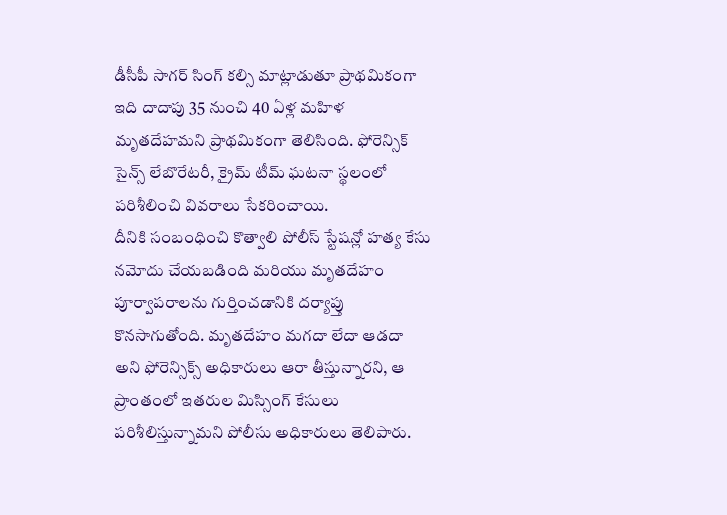డీసీపీ సాగర్ సింగ్ కల్సి మాట్లాడుతూ ప్రాథమికంగా ఇది దాదాపు 35 నుంచి 40 ఏళ్ల మహిళ మృతదేహమని ప్రాథమికంగా తెలిసింది. ఫోరెన్సిక్ సైన్స్ లేబొరేటరీ, క్రైమ్ టీమ్ ఘటనా స్థలంలో పరిశీలించి వివరాలు సేకరించాయి.
దీనికి సంబంధించి కొత్వాలి పోలీస్ స్టేషన్లో హత్య కేసు నమోదు చేయబడింది మరియు మృతదేహం పూర్వాపరాలను గుర్తించడానికి దర్యాప్తు కొనసాగుతోంది. మృతదేహం మగదా లేదా ఆడదా అని ఫోరెన్సిక్స్ అధికారులు ఆరా తీస్తున్నారని, ఆ ప్రాంతంలో ఇతరుల మిస్సింగ్ కేసులు పరిశీలిస్తున్నామని పోలీసు అధికారులు తెలిపారు.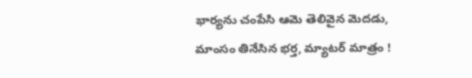భార్యను చంపేసి ఆమె తెలివైన మెదడు, మాంసం తినేసిన భర్త, మ్యాటర్ మాత్రం !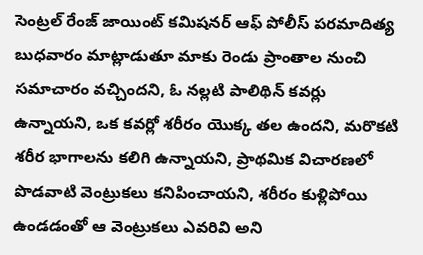సెంట్రల్ రేంజ్ జాయింట్ కమిషనర్ ఆఫ్ పోలీస్ పరమాదిత్య బుధవారం మాట్లాడుతూ మాకు రెండు ప్రాంతాల నుంచి సమాచారం వచ్చిందని, ఓ నల్లటి పాలిథిన్ కవర్లు ఉన్నాయని, ఒక కవర్లో శరీరం యొక్క తల ఉందని, మరొకటి శరీర భాగాలను కలిగి ఉన్నాయని, ప్రాథమిక విచారణలో పొడవాటి వెంట్రుకలు కనిపించాయని, శరీరం కుళ్లిపోయి ఉండడంతో ఆ వెంట్రుకలు ఎవరివి అని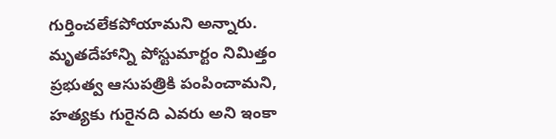గుర్తించలేకపోయామని అన్నారు.
మృతదేహాన్ని పోస్టుమార్టం నిమిత్తం ప్రభుత్వ ఆసుపత్రికి పంపించామని, హత్యకు గురైనది ఎవరు అని ఇంకా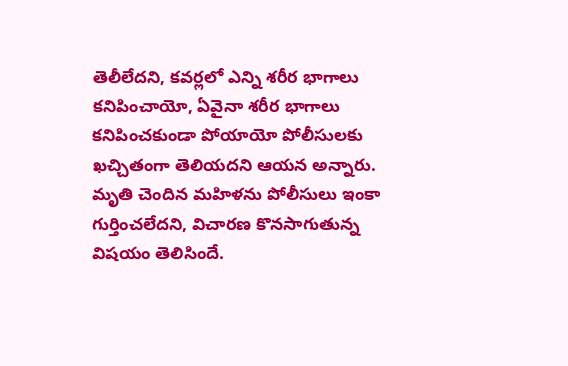తెలీలేదని, కవర్లలో ఎన్ని శరీర భాగాలు కనిపించాయో, ఏవైనా శరీర భాగాలు కనిపించకుండా పోయాయో పోలీసులకు ఖచ్చితంగా తెలియదని ఆయన అన్నారు. మృతి చెందిన మహిళను పోలీసులు ఇంకా గుర్తించలేదని, విచారణ కొనసాగుతున్న విషయం తెలిసిందే.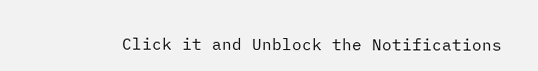Click it and Unblock the Notifications